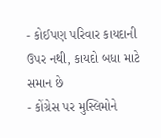- કોઈપણ પરિવાર કાયદાની ઉપર નથી, કાયદો બધા માટે સમાન છે
- કોંગ્રેસ પર મુસ્લિમોને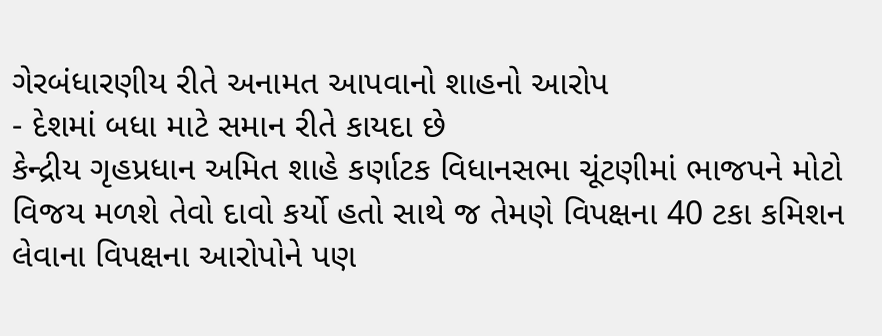ગેરબંધારણીય રીતે અનામત આપવાનો શાહનો આરોપ
- દેશમાં બધા માટે સમાન રીતે કાયદા છે
કેન્દ્રીય ગૃહપ્રધાન અમિત શાહે કર્ણાટક વિધાનસભા ચૂંટણીમાં ભાજપને મોટો વિજય મળશે તેવો દાવો કર્યો હતો સાથે જ તેમણે વિપક્ષના 40 ટકા કમિશન લેવાના વિપક્ષના આરોપોને પણ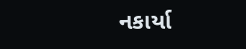નકાર્યા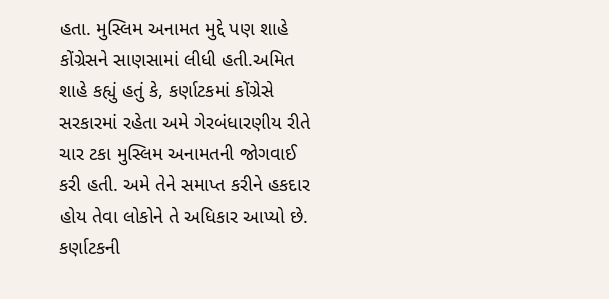હતા. મુસ્લિમ અનામત મુદ્દે પણ શાહે કોંગ્રેસને સાણસામાં લીધી હતી.અમિત શાહે કહ્યું હતું કે, કર્ણાટકમાં કોંગ્રેસે સરકારમાં રહેતા અમે ગેરબંધારણીય રીતે ચાર ટકા મુસ્લિમ અનામતની જોગવાઈ કરી હતી. અમે તેને સમાપ્ત કરીને હકદાર હોય તેવા લોકોને તે અધિકાર આપ્યો છે. કર્ણાટકની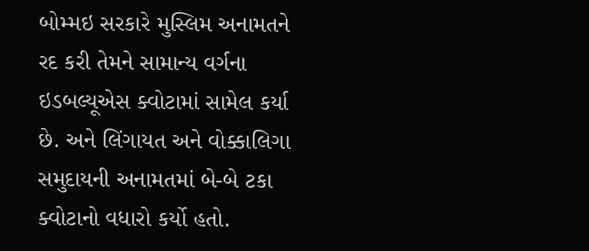બોમ્મઇ સરકારે મુસ્લિમ અનામતને રદ કરી તેમને સામાન્ય વર્ગના ઇડબલ્યૂએસ ક્વોટામાં સામેલ કર્યા છે. અને લિંગાયત અને વોક્કાલિગા સમુદાયની અનામતમાં બે-બે ટકા ક્વોટાનો વધારો કર્યો હતો.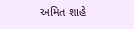અમિત શાહે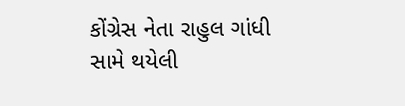કોંગ્રેસ નેતા રાહુલ ગાંધી સામે થયેલી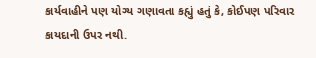કાર્યવાહીને પણ યોગ્ય ગણાવતા કહ્યું હતું કે, કોઈપણ પરિવાર કાયદાની ઉપર નથી.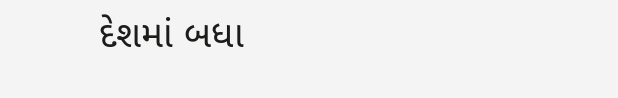દેશમાં બધા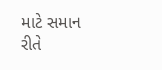માટે સમાન રીતે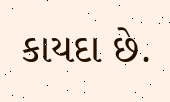કાયદા છે.